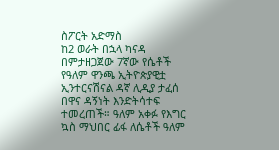ስፖርት አድማስ
ከ2 ወራት በኋላ ካናዳ በምታዘጋጀው 7ኛው የሴቶች የዓለም ዋንጫ ኢትዮጵያዊቷ ኢንተርናሽናል ዳኛ ሊዲያ ታፈሰ በዋና ዳኝነት እንድትሳተፍ ተመረጠች። ዓለም አቀፉ የእግር ኳስ ማህበር ፊፋ ለሴቶች ዓለም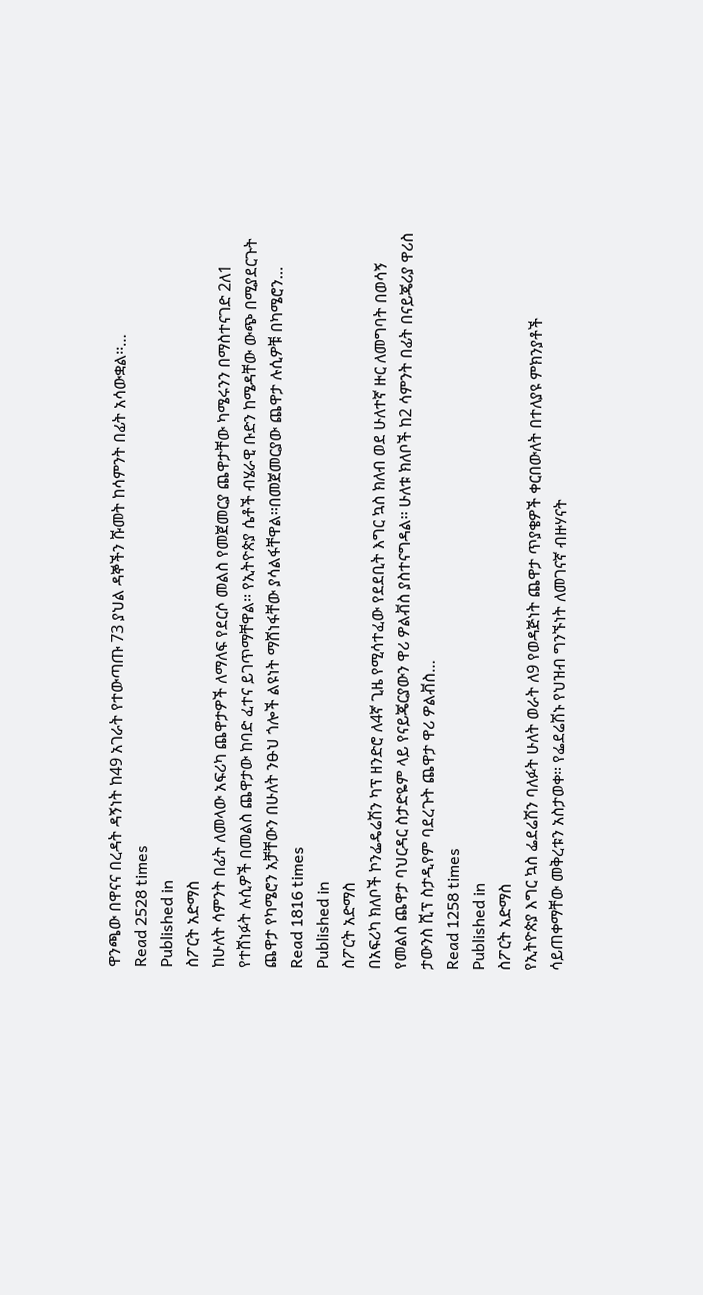ዋንጫው በዋናና በረዳት ዳኝነት ከ49 አገራት የተውጣጡ 73 ያህል ዳኞችን ሹመት ከሳምንት በፊት አሳውቋል፡፡…
Read 2528 times
Published in
ስፖርት አድማስ
ከሁለት ሳምንት በፊት ለመላው አፍሪካ ጨዋታዎች ለማለፍ የደርሶ መልስ የመጀመርያ ጨዋታቸው ካሜሩንን በማስተናገድ 2ለ1 የተሸነፉት ሉሲዎች በመልስ ጨዋታው ከባድ ፈተና ይገጥማቸዋል፡፡ የኢትዮጵያ ሴቶች ብሄራዊ ቡድን ከሜዳቸው ውጭ በሚያደርጉት ጨዋታ የካሜሮን አቻቸውን በሁለት ንፁህ ጎሎች ልዩነት ማሸነፋቸው ያሳልፋቸዋል፡፡በመጀመርያው ጨዋታ ሉሲዎቹ በካሜሮን…
Read 1816 times
Published in
ስፖርት አድማስ
በአፍሪካ ክለቦች ኮንፌዴሬሽን ካፕ ዘንድሮ ለ4ኛ ጊዜ የሚሳተፈው የደደቢት እግር ኳስ ክለብ ወደ ሁለተኛ ዙር ለመግባት በወሳኝ የመልስ ጨዋታ ባህርዳር ስታድዬም ላይ የናይጄርያውን ዋሪ ዎልቭስ ያስተናግዳል፡፡ ሁለቱ ክለቦች ከ2 ሳምንት በፊት በናይጄሪያ ዋሪስ ታውንስ ሺፕ ስታዲየም ባደረጉት ጨዋታ ዋሪ ዎልቭስ…
Read 1258 times
Published in
ስፖርት አድማስ
የኢትዮጵያ እግር ኳስ ፌደሬሽን ባለፉት ሁለት ወራት ለ9 የወዳጅነት ጨዋታ ጥያቄዎች ቀርበውለት በተለያዩ ምክንያቶች ሳይጠቀማቸው መቅረቱን አስታወቀ። የፌደሬሽኑ የህዝብ ግንኙነት ለመገናኛ ብዙሃናት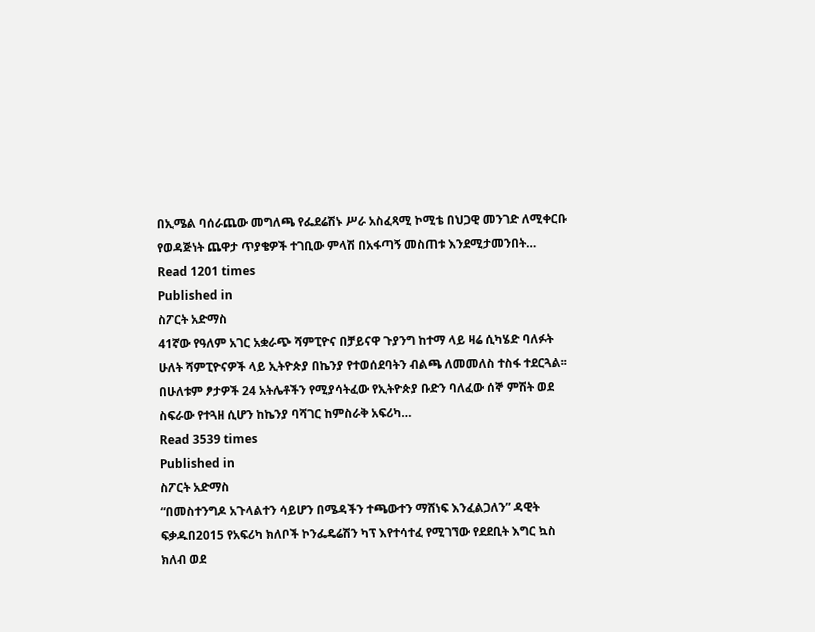በኢሜል ባሰራጨው መግለጫ የፌደሬሽኑ ሥራ አስፈጻሚ ኮሚቴ በህጋዊ መንገድ ለሚቀርቡ የወዳጅነት ጨዋታ ጥያቄዎች ተገቢው ምላሽ በአፋጣኝ መስጠቱ እንደሚታመንበት…
Read 1201 times
Published in
ስፖርት አድማስ
41ኛው የዓለም አገር አቋራጭ ሻምፒዮና በቻይናዋ ጉያንግ ከተማ ላይ ዛሬ ሲካሄድ ባለፉት ሁለት ሻምፒዮናዎች ላይ ኢትዮጵያ በኬንያ የተወሰደባትን ብልጫ ለመመለስ ተስፋ ተደርጓል፡፡ በሁለቱም ፆታዎች 24 አትሌቶችን የሚያሳትፈው የኢትዮጵያ ቡድን ባለፈው ሰኞ ምሽት ወደ ስፍራው የተጓዘ ሲሆን ከኬንያ ባሻገር ከምስራቅ አፍሪካ…
Read 3539 times
Published in
ስፖርት አድማስ
“በመስተንግዶ አጉላልተን ሳይሆን በሜዳችን ተጫውተን ማሸነፍ እንፈልጋለን” ዳዊት ፍቃዱበ2015 የአፍሪካ ክለቦች ኮንፌዴሬሽን ካፕ እየተሳተፈ የሚገኘው የደደቢት እግር ኳስ ክለብ ወደ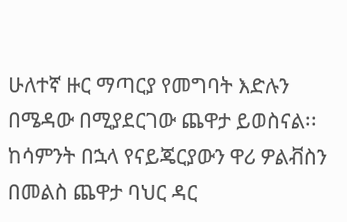ሁለተኛ ዙር ማጣርያ የመግባት እድሉን በሜዳው በሚያደርገው ጨዋታ ይወስናል፡፡ ከሳምንት በኋላ የናይጄርያውን ዋሪ ዎልቭስን በመልስ ጨዋታ ባህር ዳር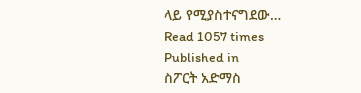ላይ የሚያስተናግደው…
Read 1057 times
Published in
ስፖርት አድማስ